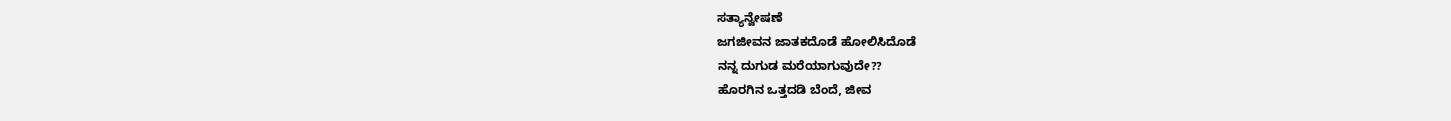ಸತ್ಯಾನ್ವೇಷಣೆ
ಜಗಜೀವನ ಜಾತಕದೊಡೆ ಹೋಲಿಸಿದೊಡೆ
ನನ್ನ ದುಗುಡ ಮರೆಯಾಗುವುದೇ??
ಹೊರಗಿನ ಒತ್ತದಡಿ ಬೆಂದೆ, ಜೀವ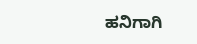ಹನಿಗಾಗಿ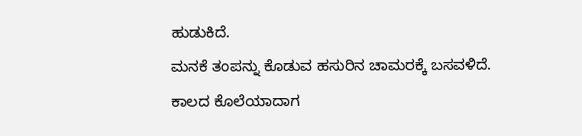ಹುಡುಕಿದೆ.
ಮನಕೆ ತಂಪನ್ನು ಕೊಡುವ ಹಸುರಿನ ಚಾಮರಕ್ಕೆ ಬಸವಳಿದೆ.
ಕಾಲದ ಕೊಲೆಯಾದಾಗ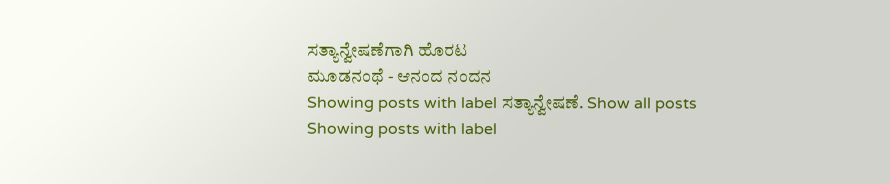ಸತ್ಯಾನ್ವೇಷಣೆಗಾಗಿ ಹೊರಟ
ಮೂಡನಂಥೆ - ಆನಂದ ನಂದನ
Showing posts with label ಸತ್ಯಾನ್ವೇಷಣೆ. Show all posts
Showing posts with label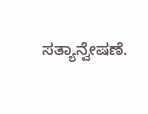ಸತ್ಯಾನ್ವೇಷಣೆ.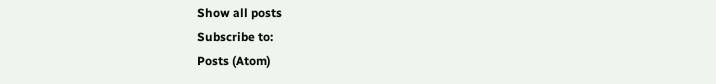Show all posts
Subscribe to:
Posts (Atom)